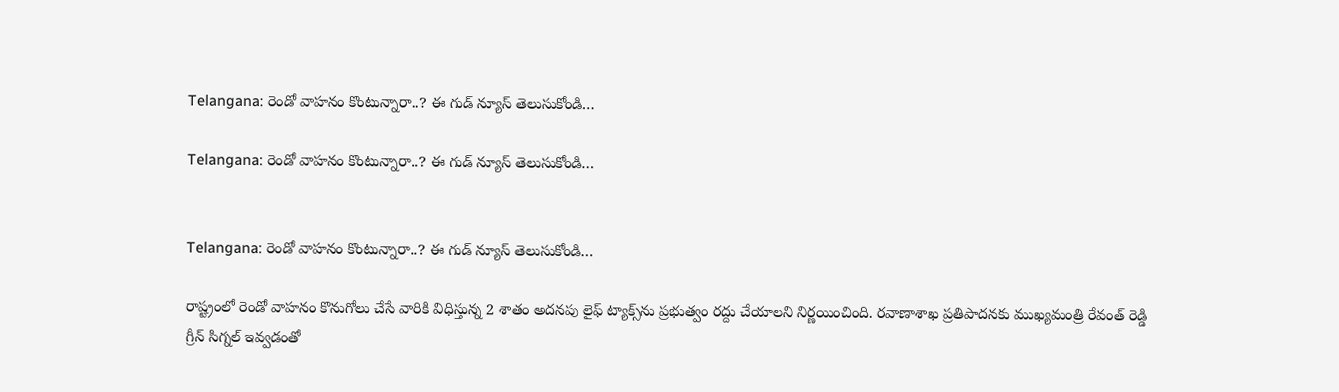Telangana: రెండో వాహనం కొంటున్నారా..? ఈ గుడ్ న్యూస్ తెలుసుకోండి…

Telangana: రెండో వాహనం కొంటున్నారా..? ఈ గుడ్ న్యూస్ తెలుసుకోండి…


Telangana: రెండో వాహనం కొంటున్నారా..? ఈ గుడ్ న్యూస్ తెలుసుకోండి…

రాష్ట్రంలో రెండో వాహనం కొనుగోలు చేసే వారికి విధిస్తున్న 2 శాతం అదనపు లైఫ్ ట్యాక్స్‌ను ప్రభుత్వం రద్దు చేయాలని నిర్ణయించింది. రవాణాశాఖ ప్రతిపాదనకు ముఖ్యమంత్రి రేవంత్ రెడ్డి గ్రీన్ సిగ్నల్ ఇవ్వడంతో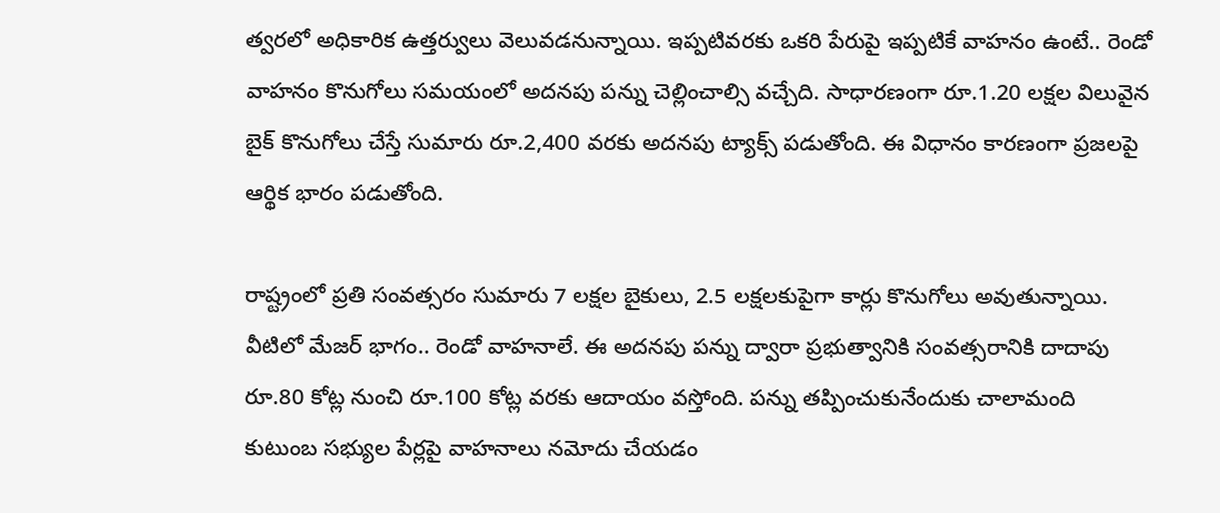త్వరలో అధికారిక ఉత్తర్వులు వెలువడనున్నాయి. ఇప్పటివరకు ఒకరి పేరుపై ఇప్పటికే వాహనం ఉంటే.. రెండో వాహనం కొనుగోలు సమయంలో అదనపు పన్ను చెల్లించాల్సి వచ్చేది. సాధారణంగా రూ.1.20 లక్షల విలువైన బైక్ కొనుగోలు చేస్తే సుమారు రూ.2,400 వరకు అదనపు ట్యాక్స్ పడుతోంది. ఈ విధానం కారణంగా ప్రజలపై ఆర్థిక భారం పడుతోంది.

రాష్ట్రంలో ప్రతి సంవత్సరం సుమారు 7 లక్షల బైకులు, 2.5 లక్షలకుపైగా కార్లు కొనుగోలు అవుతున్నాయి. వీటిలో మేజర్ భాగం.. రెండో వాహనాలే. ఈ అదనపు పన్ను ద్వారా ప్రభుత్వానికి సంవత్సరానికి దాదాపు రూ.80 కోట్ల నుంచి రూ.100 కోట్ల వరకు ఆదాయం వస్తోంది. పన్ను తప్పించుకునేందుకు చాలామంది కుటుంబ సభ్యుల పేర్లపై వాహనాలు నమోదు చేయడం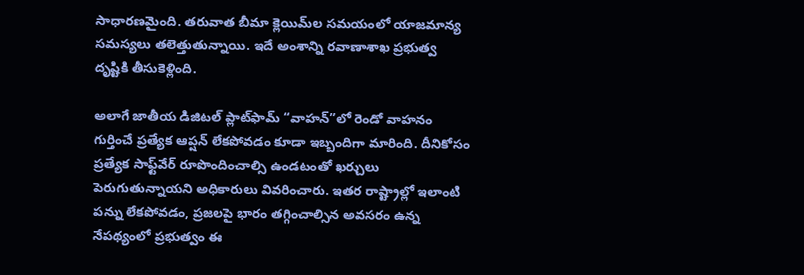సాధారణమైంది. తరువాత బీమా క్లెయిమ్‌ల సమయంలో యాజమాన్య సమస్యలు తలెత్తుతున్నాయి. ఇదే అంశాన్ని రవాణాశాఖ ప్రభుత్వ దృష్టికి తీసుకెళ్లింది.

అలాగే జాతీయ డిజిటల్ ప్లాట్‌ఫామ్ “వాహన్”లో రెండో వాహనం గుర్తించే ప్రత్యేక ఆప్షన్ లేకపోవడం కూడా ఇబ్బందిగా మారింది. దీనికోసం ప్రత్యేక సాఫ్ట్‌వేర్ రూపొందించాల్సి ఉండటంతో ఖర్చులు పెరుగుతున్నాయని అధికారులు వివరించారు. ఇతర రాష్ట్రాల్లో ఇలాంటి పన్ను లేకపోవడం, ప్రజలపై భారం తగ్గించాల్సిన అవసరం ఉన్న నేపథ్యంలో ప్రభుత్వం ఈ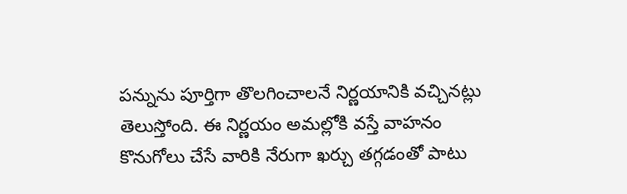పన్నును పూర్తిగా తొలగించాలనే నిర్ణయానికి వచ్చినట్లు తెలుస్తోంది. ఈ నిర్ణయం అమల్లోకి వస్తే వాహనం కొనుగోలు చేసే వారికి నేరుగా ఖర్చు తగ్గడంతో పాటు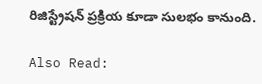రిజిస్ట్రేషన్ ప్రక్రియ కూడా సులభం కానుంది.

Also Read: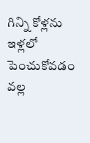గిన్ని కోళ్లను ఇళ్లలో పెంచుకోవడం వల్ల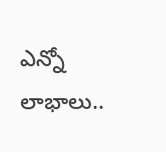ఎన్నో లాభాలు..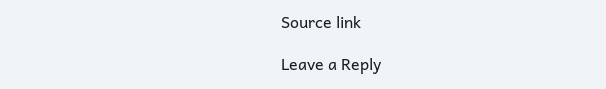Source link

Leave a Reply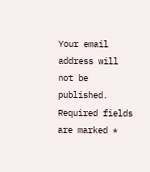Your email address will not be published. Required fields are marked *